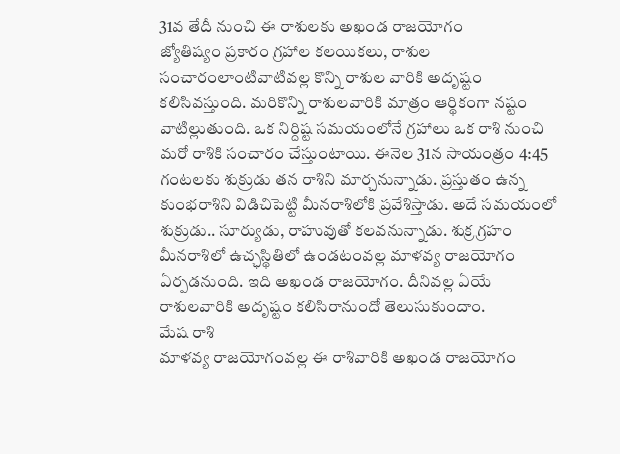31వ తేదీ నుంచి ఈ రాశులకు అఖండ రాజయోగం
జ్యోతిష్యం ప్రకారం గ్రహాల కలయికలు, రాశుల సంచారంలాంటివాటివల్ల కొన్ని రాశుల వారికి అదృష్టం కలిసివస్తుంది. మరికొన్ని రాశులవారికి మాత్రం ఆర్థికంగా నష్టం వాటిల్లుతుంది. ఒక నిర్దిష్ట సమయంలోనే గ్రహాలు ఒక రాశి నుంచి మరో రాశికి సంచారం చేస్తుంటాయి. ఈనెల 31న సాయంత్రం 4:45 గంటలకు శుక్రుడు తన రాశిని మార్చనున్నాడు. ప్రస్తుతం ఉన్న కుంభరాశిని విడిచిపెట్టి మీనరాశిలోకి ప్రవేశిస్తాడు. అదే సమయంలో శుక్రుడు.. సూర్యుడు, రాహువుతో కలవనున్నాడు. శుక్ర గ్రహం మీనరాశిలో ఉచ్ఛస్థితిలో ఉండటంవల్ల మాళవ్య రాజయోగం ఏర్పడనుంది. ఇది అఖండ రాజయోగం. దీనివల్ల ఏయే రాశులవారికి అదృష్టం కలిసిరానుందో తెలుసుకుందాం.
మేష రాశి
మాళవ్య రాజయోగంవల్ల ఈ రాశివారికి అఖండ రాజయోగం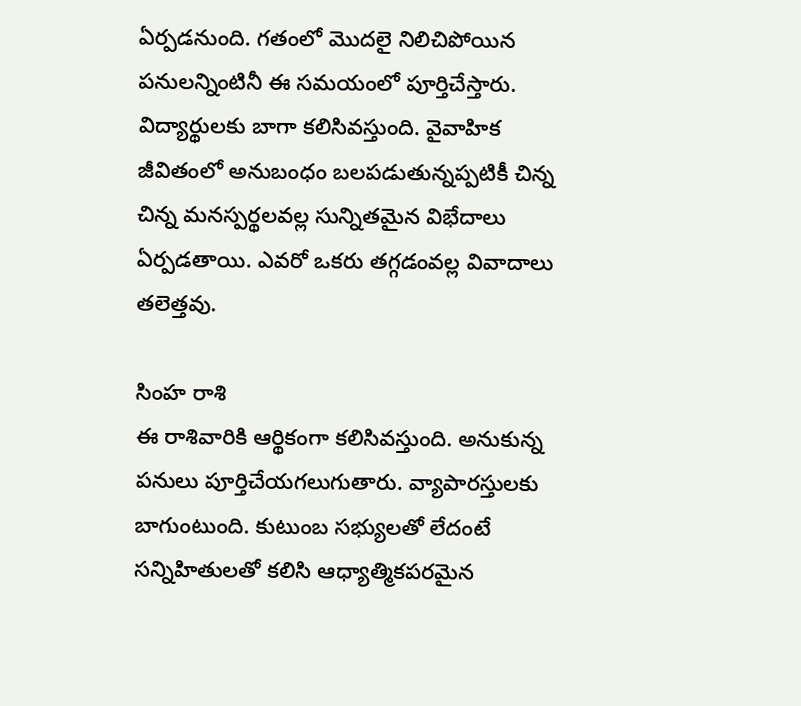ఏర్పడనుంది. గతంలో మొదలై నిలిచిపోయిన పనులన్నింటినీ ఈ సమయంలో పూర్తిచేస్తారు. విద్యార్థులకు బాగా కలిసివస్తుంది. వైవాహిక జీవితంలో అనుబంధం బలపడుతున్నప్పటికీ చిన్న చిన్న మనస్పర్థలవల్ల సున్నితమైన విభేదాలు ఏర్పడతాయి. ఎవరో ఒకరు తగ్గడంవల్ల వివాదాలు తలెత్తవు.

సింహ రాశి
ఈ రాశివారికి ఆర్థికంగా కలిసివస్తుంది. అనుకున్న పనులు పూర్తిచేయగలుగుతారు. వ్యాపారస్తులకు బాగుంటుంది. కుటుంబ సభ్యులతో లేదంటే సన్నిహితులతో కలిసి ఆధ్యాత్మికపరమైన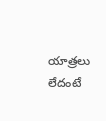యాత్రలు లేదంటే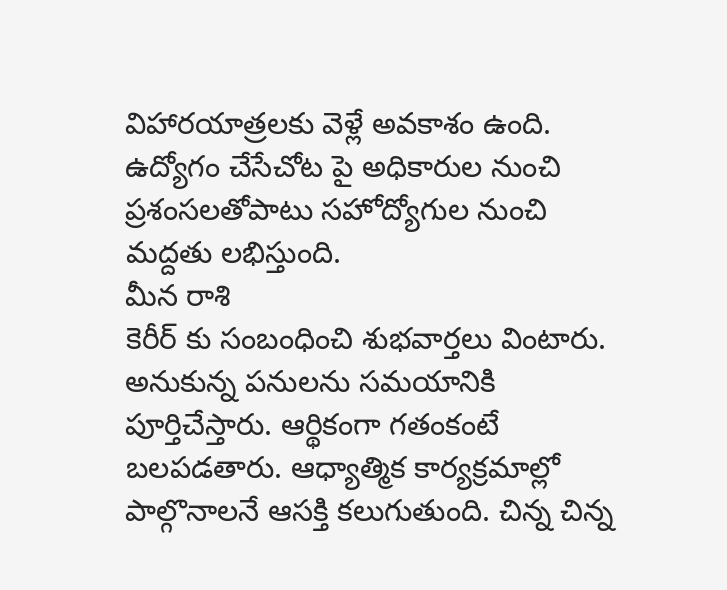విహారయాత్రలకు వెళ్లే అవకాశం ఉంది. ఉద్యోగం చేసేచోట పై అధికారుల నుంచి ప్రశంసలతోపాటు సహోద్యోగుల నుంచి మద్దతు లభిస్తుంది.
మీన రాశి
కెరీర్ కు సంబంధించి శుభవార్తలు వింటారు. అనుకున్న పనులను సమయానికి పూర్తిచేస్తారు. ఆర్థికంగా గతంకంటే బలపడతారు. ఆధ్యాత్మిక కార్యక్రమాల్లో పాల్గొనాలనే ఆసక్తి కలుగుతుంది. చిన్న చిన్న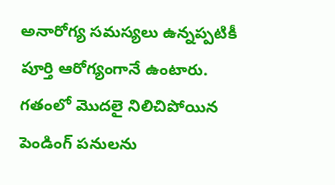అనారోగ్య సమస్యలు ఉన్నప్పటికీ పూర్తి ఆరోగ్యంగానే ఉంటారు. గతంలో మొదలై నిలిచిపోయిన పెండింగ్ పనులను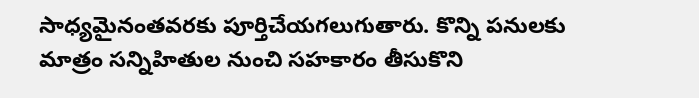సాధ్యమైనంతవరకు పూర్తిచేయగలుగుతారు. కొన్ని పనులకు మాత్రం సన్నిహితుల నుంచి సహకారం తీసుకొని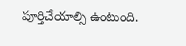పూర్తిచేయాల్సి ఉంటుంది.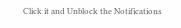Click it and Unblock the Notifications